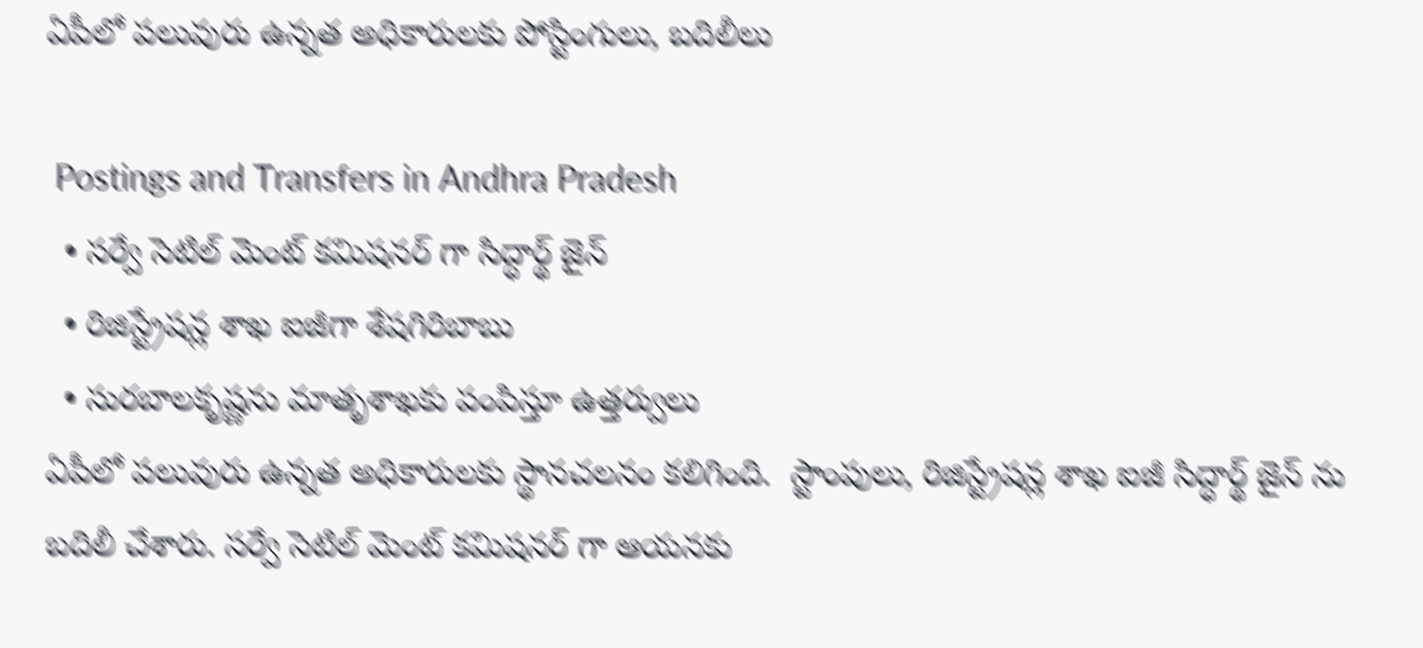ఏపీలో పలువురు ఉన్నత అధికారులకు పోస్టింగులు, బదిలీలు

 Postings and Transfers in Andhra Pradesh
  • సర్వే సెటిల్ మెంట్ కమిషనర్ గా సిద్ధార్థ్ జైన్
  • రిజిస్ట్రేషన్ల శాఖ ఐజీగా శేషగిరిబాబు
  • సురబాలకృష్ణను మాతృశాఖకు పంపిస్తూ ఉత్తర్వులు
ఏపీలో పలువురు ఉన్నత అధికారులకు స్థానచలనం కలిగింది.  స్టాంపులు, రిజిస్ట్రేషన్ల శాఖ ఐజీ సిద్ధార్థ్ జైన్ ను బదిలీ చేశారు. సర్వే సెటిల్ మెంట్ కమిషనర్ గా ఆయనకు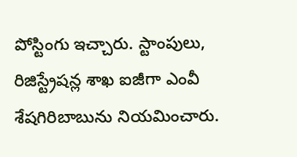పోస్టింగు ఇచ్చారు. స్టాంపులు, రిజిస్ట్రేషన్ల శాఖ ఐజీగా ఎంవీ శేషగిరిబాబును నియమించారు.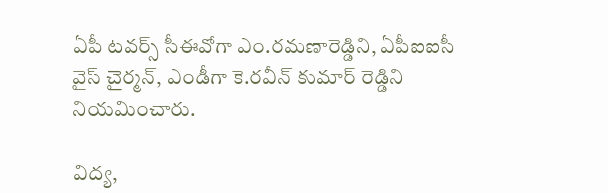ఏపీ టవర్స్ సీఈవోగా ఎం.రమణారెడ్డిని, ఏపీఐఐసీ వైస్ చైర్మన్, ఎండీగా కె.రవీన్ కుమార్ రెడ్డిని నియమించారు.

విద్య,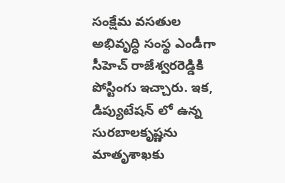సంక్షేమ వసతుల అభివృద్ధి సంస్థ ఎండీగా సీహెచ్ రాజేశ్వరరెడ్డికి పోస్టింగు ఇచ్చారు. ఇక, డిప్యుటేషన్ లో ఉన్న సురబాలకృష్ణను మాతృశాఖకు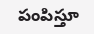పంపిస్తూ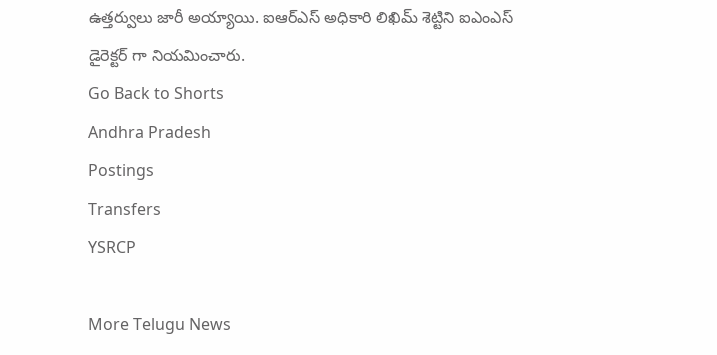ఉత్తర్వులు జారీ అయ్యాయి. ఐఆర్ఎస్ అధికారి లిఖిమ్ శెట్టిని ఐఎంఎస్ డైరెక్టర్ గా నియమించారు.
Go Back to Shorts
Andhra Pradesh
Postings
Transfers
YSRCP

More Telugu News